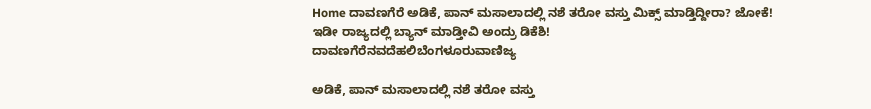Home ದಾವಣಗೆರೆ ಅಡಿಕೆ, ಪಾನ್ ಮಸಾಲಾದಲ್ಲಿ ನಶೆ ತರೋ ವಸ್ತು ಮಿಕ್ಸ್ ಮಾಡ್ತಿದ್ದೀರಾ? ಜೋಕೆ! ಇಡೀ ರಾಜ್ಯದಲ್ಲಿ ಬ್ಯಾನ್ ಮಾಡ್ತೀವಿ ಅಂದ್ರು ಡಿಕೆಶಿ!
ದಾವಣಗೆರೆನವದೆಹಲಿಬೆಂಗಳೂರುವಾಣಿಜ್ಯ

ಅಡಿಕೆ, ಪಾನ್ ಮಸಾಲಾದಲ್ಲಿ ನಶೆ ತರೋ ವಸ್ತು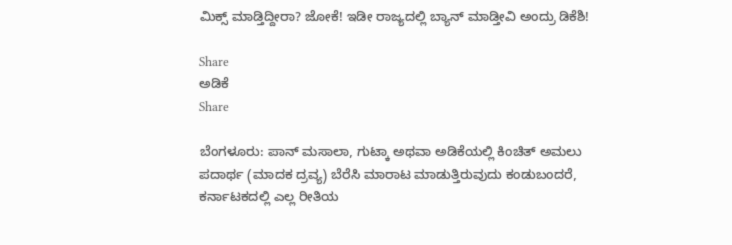ಮಿಕ್ಸ್ ಮಾಡ್ತಿದ್ದೀರಾ? ಜೋಕೆ! ಇಡೀ ರಾಜ್ಯದಲ್ಲಿ ಬ್ಯಾನ್ ಮಾಡ್ತೀವಿ ಅಂದ್ರು ಡಿಕೆಶಿ!

Share
ಅಡಿಕೆ
Share

ಬೆಂಗಳೂರು: ಪಾನ್ ಮಸಾಲಾ, ಗುಟ್ಕಾ ಅಥವಾ ಅಡಿಕೆಯಲ್ಲಿ ಕಿಂಚಿತ್ ಅಮಲು ಪದಾರ್ಥ (ಮಾದಕ ದ್ರವ್ಯ) ಬೆರೆಸಿ ಮಾರಾಟ ಮಾಡುತ್ತಿರುವುದು ಕಂಡುಬಂದರೆ, ಕರ್ನಾಟಕದಲ್ಲಿ ಎಲ್ಲ ರೀತಿಯ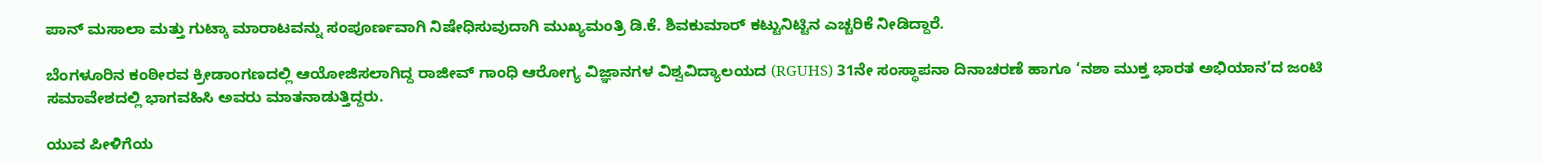ಪಾನ್ ಮಸಾಲಾ ಮತ್ತು ಗುಟ್ಕಾ ಮಾರಾಟವನ್ನು ಸಂಪೂರ್ಣವಾಗಿ ನಿಷೇಧಿಸುವುದಾಗಿ ಮುಖ್ಯಮಂತ್ರಿ ಡಿ.ಕೆ. ಶಿವಕುಮಾರ್ ಕಟ್ಟುನಿಟ್ಟಿನ ಎಚ್ಚರಿಕೆ ನೀಡಿದ್ದಾರೆ.

ಬೆಂಗಳೂರಿನ ಕಂಠೀರವ ಕ್ರೀಡಾಂಗಣದಲ್ಲಿ ಆಯೋಜಿಸಲಾಗಿದ್ದ ರಾಜೀವ್ ಗಾಂಧಿ ಆರೋಗ್ಯ ವಿಜ್ಞಾನಗಳ ವಿಶ್ವವಿದ್ಯಾಲಯದ (RGUHS) 31ನೇ ಸಂಸ್ಥಾಪನಾ ದಿನಾಚರಣೆ ಹಾಗೂ ‘ನಶಾ ಮುಕ್ತ ಭಾರತ ಅಭಿಯಾನ’ದ ಜಂಟಿ ಸಮಾವೇಶದಲ್ಲಿ ಭಾಗವಹಿಸಿ ಅವರು ಮಾತನಾಡುತ್ತಿದ್ದರು.

ಯುವ ಪೀಳಿಗೆಯ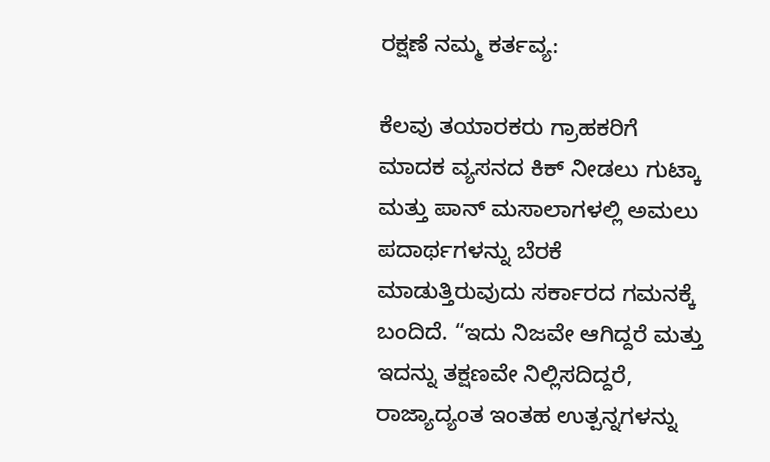ರಕ್ಷಣೆ ನಮ್ಮ ಕರ್ತವ್ಯ:

ಕೆಲವು ತಯಾರಕರು ಗ್ರಾಹಕರಿಗೆ ಮಾದಕ ವ್ಯಸನದ ಕಿಕ್ ನೀಡಲು ಗುಟ್ಕಾ ಮತ್ತು ಪಾನ್ ಮಸಾಲಾಗಳಲ್ಲಿ ಅಮಲು ಪದಾರ್ಥಗಳನ್ನು ಬೆರಕೆ ಮಾಡುತ್ತಿರುವುದು ಸರ್ಕಾರದ ಗಮನಕ್ಕೆ ಬಂದಿದೆ. “ಇದು ನಿಜವೇ ಆಗಿದ್ದರೆ ಮತ್ತು ಇದನ್ನು ತಕ್ಷಣವೇ ನಿಲ್ಲಿಸದಿದ್ದರೆ, ರಾಜ್ಯಾದ್ಯಂತ ಇಂತಹ ಉತ್ಪನ್ನಗಳನ್ನು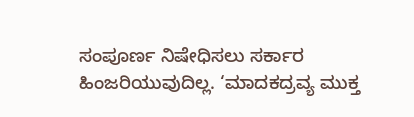ಸಂಪೂರ್ಣ ನಿಷೇಧಿಸಲು ಸರ್ಕಾರ ಹಿಂಜರಿಯುವುದಿಲ್ಲ. ‘ಮಾದಕದ್ರವ್ಯ ಮುಕ್ತ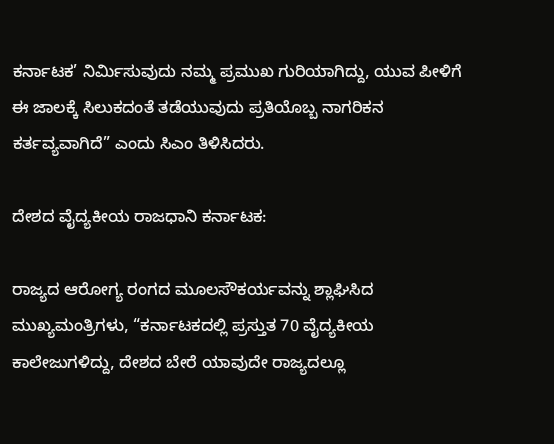ಕರ್ನಾಟಕ’ ನಿರ್ಮಿಸುವುದು ನಮ್ಮ ಪ್ರಮುಖ ಗುರಿಯಾಗಿದ್ದು, ಯುವ ಪೀಳಿಗೆ ಈ ಜಾಲಕ್ಕೆ ಸಿಲುಕದಂತೆ ತಡೆಯುವುದು ಪ್ರತಿಯೊಬ್ಬ ನಾಗರಿಕನ ಕರ್ತವ್ಯವಾಗಿದೆ” ಎಂದು ಸಿಎಂ ತಿಳಿಸಿದರು.

ದೇಶದ ವೈದ್ಯಕೀಯ ರಾಜಧಾನಿ ಕರ್ನಾಟಕ:

ರಾಜ್ಯದ ಆರೋಗ್ಯ ರಂಗದ ಮೂಲಸೌಕರ್ಯವನ್ನು ಶ್ಲಾಘಿಸಿದ ಮುಖ್ಯಮಂತ್ರಿಗಳು, “ಕರ್ನಾಟಕದಲ್ಲಿ ಪ್ರಸ್ತುತ 70 ವೈದ್ಯಕೀಯ ಕಾಲೇಜುಗಳಿದ್ದು, ದೇಶದ ಬೇರೆ ಯಾವುದೇ ರಾಜ್ಯದಲ್ಲೂ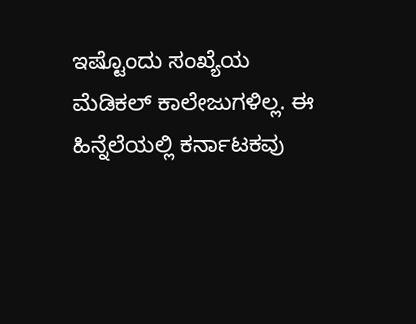ಇಷ್ಟೊಂದು ಸಂಖ್ಯೆಯ ಮೆಡಿಕಲ್ ಕಾಲೇಜುಗಳಿಲ್ಲ. ಈ ಹಿನ್ನೆಲೆಯಲ್ಲಿ ಕರ್ನಾಟಕವು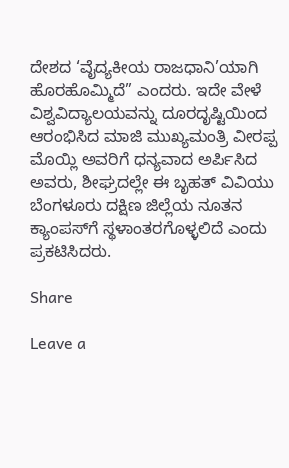ದೇಶದ ‘ವೈದ್ಯಕೀಯ ರಾಜಧಾನಿ’ಯಾಗಿ ಹೊರಹೊಮ್ಮಿದೆ” ಎಂದರು. ಇದೇ ವೇಳೆ ವಿಶ್ವವಿದ್ಯಾಲಯವನ್ನು ದೂರದೃಷ್ಟಿಯಿಂದ ಆರಂಭಿಸಿದ ಮಾಜಿ ಮುಖ್ಯಮಂತ್ರಿ ವೀರಪ್ಪ ಮೊಯ್ಲಿ ಅವರಿಗೆ ಧನ್ಯವಾದ ಅರ್ಪಿಸಿದ ಅವರು, ಶೀಘ್ರದಲ್ಲೇ ಈ ಬೃಹತ್ ವಿವಿಯು ಬೆಂಗಳೂರು ದಕ್ಷಿಣ ಜಿಲ್ಲೆಯ ನೂತನ ಕ್ಯಾಂಪಸ್‌ಗೆ ಸ್ಥಳಾಂತರಗೊಳ್ಳಲಿದೆ ಎಂದು ಪ್ರಕಟಿಸಿದರು.

Share

Leave a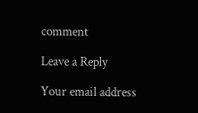comment

Leave a Reply

Your email address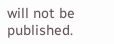will not be published.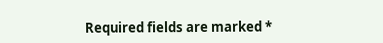Required fields are marked *